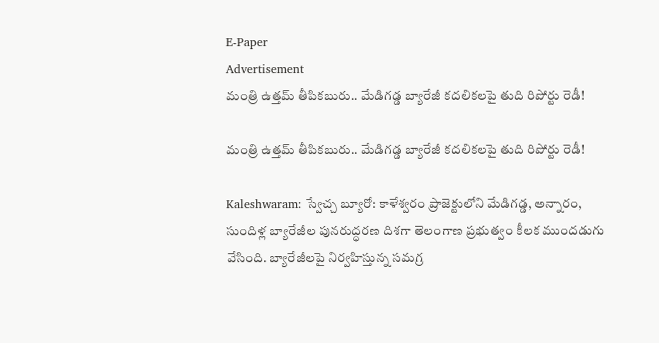E-Paper
Advertisement
మంత్రి ఉత్తమ్ తీపికబురు.. మేడిగడ్డ బ్యారేజీ కదలికలపై తుది రిపోర్టు రెడీ!

మంత్రి ఉత్తమ్ తీపికబురు.. మేడిగడ్డ బ్యారేజీ కదలికలపై తుది రిపోర్టు రెడీ!

Kaleshwaram: స్వేచ్చ బ్యూరో: కాళేశ్వరం ప్రాజెక్టులోని మేడిగడ్డ, అన్నారం, సుందిళ్ల బ్యారేజీల పునరుద్ధరణ దిశగా తెలంగాణ ప్రభుత్వం కీలక ముందడుగు వేసింది. బ్యారేజీలపై నిర్వహిస్తున్న సమగ్ర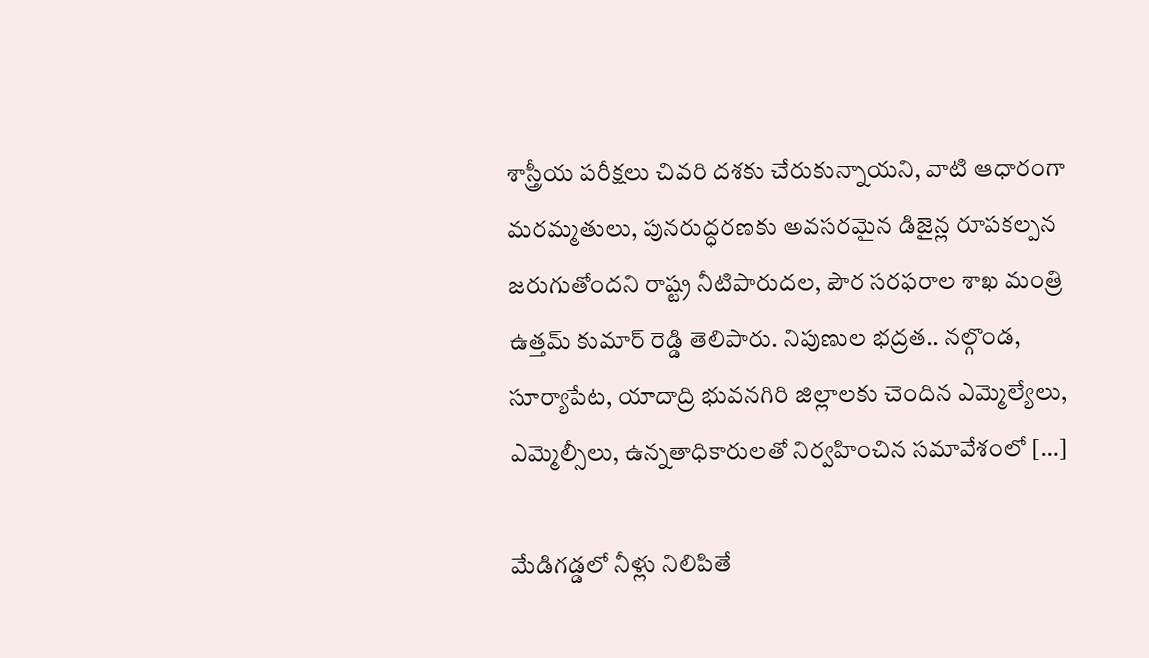శాస్త్రీయ పరీక్షలు చివరి దశకు చేరుకున్నాయని, వాటి ఆధారంగా మరమ్మతులు, పునరుద్ధరణకు అవసరమైన డిజైన్ల రూపకల్పన జరుగుతోందని రాష్ట్ర నీటిపారుదల, పౌర సరఫరాల శాఖ మంత్రి ఉత్తమ్ కుమార్ రెడ్డి తెలిపారు. నిపుణుల భద్రత.. నల్గొండ, సూర్యాపేట, యాదాద్రి భువనగిరి జిల్లాలకు చెందిన ఎమ్మెల్యేలు, ఎమ్మెల్సీలు, ఉన్నతాధికారులతో నిర్వహించిన సమావేశంలో […]

మేడిగడ్డలో నీళ్లు నిలిపితే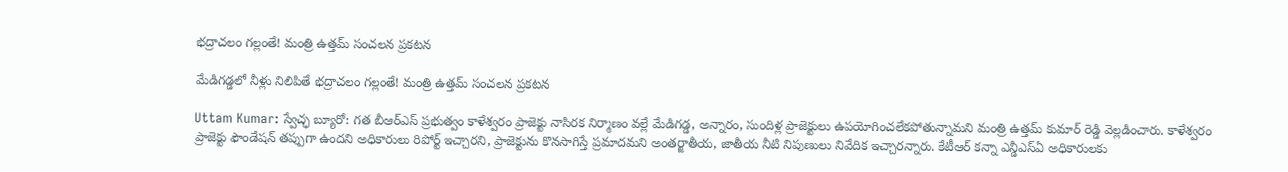భద్రాచలం గల్లంతే! మంత్రి ఉత్తమ్ సంచలన ప్రకటన

మేడిగడ్డలో నీళ్లు నిలిపితే భద్రాచలం గల్లంతే! మంత్రి ఉత్తమ్ సంచలన ప్రకటన

Uttam Kumar: స్వేచ్ఛ బ్యూరో: గత బీఆర్ఎస్ ప్రభుత్వం కాళేశ్వరం ప్రాజెక్టు నాసిరక నిర్మాణం వల్లే మేడిగడ్డ, అన్నారం, సుందిళ్ల ప్రాజెక్టులు ఉపయోగించలేకపోతున్నామని మంత్రి ఉత్తమ్ కుమార్ రెడ్డి వెల్లడించారు. కాళేశ్వరం ప్రాజెక్టు ఫౌండేషన్ తప్పుగా ఉందని అధికారులు రిపోర్ట్ ఇచ్చారని, ప్రాజెక్టును కొనసాగిస్తే ప్రమాదమని అంతర్జాతీయ, జాతీయ నీటి నిపుణులు నివేదిక ఇచ్చారన్నారు. కేటీఆర్ కన్నా ఎన్డీఎస్‌ఏ అధికారులకు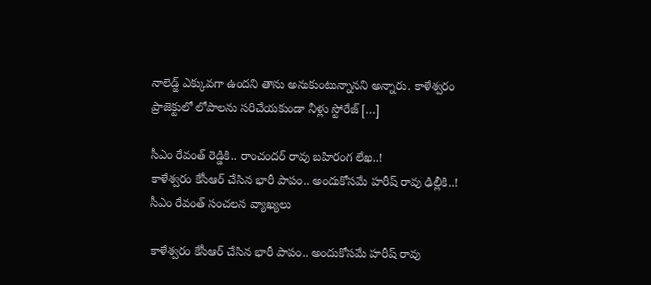నాలెడ్జ్ ఎక్కువగా ఉందని తాను అనుకుంటున్నానని అన్నారు. కాళేశ్వరం ప్రాజెక్టులో లోపాలను సరిచేయకుండా నీళ్లు స్టోరేజ్ […]

సీఎం రేవంత్ రెడ్డికి.. రాంచందర్ రావు బహిరంగ లేఖ..!
కాళేశ్వరం కేసీఆర్ చేసిన భారీ పాపం.. అందుకోసమే హరీష్ రావు ఢిల్లీకి..! సీఎం రేవంత్ సంచలన వ్యాఖ్యలు

కాళేశ్వరం కేసీఆర్ చేసిన భారీ పాపం.. అందుకోసమే హరీష్ రావు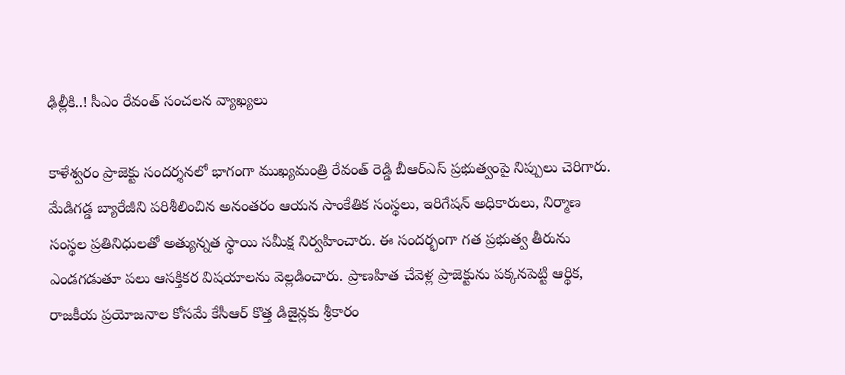ఢిల్లీకి..! సీఎం రేవంత్ సంచలన వ్యాఖ్యలు

కాళేశ్వరం ప్రాజెక్టు సందర్శనలో భాగంగా ముఖ్యమంత్రి రేవంత్ రెడ్డి బీఆర్ఎస్ ప్రభుత్వంపై నిప్పులు చెరిగారు. మేడిగడ్డ బ్యారేజీని పరిశీలించిన అనంతరం ఆయన సాంకేతిక సంస్థలు, ఇరిగేషన్ అధికారులు, నిర్మాణ సంస్థల ప్రతినిధులతో అత్యున్నత స్థాయి సమీక్ష నిర్వహించారు. ఈ సందర్భంగా గత ప్రభుత్వ తీరును ఎండగడుతూ పలు ఆసక్తికర విషయాలను వెల్లడించారు. ప్రాణహిత చేవెళ్ల ప్రాజెక్టును పక్కనపెట్టి ఆర్థిక, రాజకీయ ప్రయోజనాల కోసమే కేసీఆర్ కొత్త డిజైన్లకు శ్రీకారం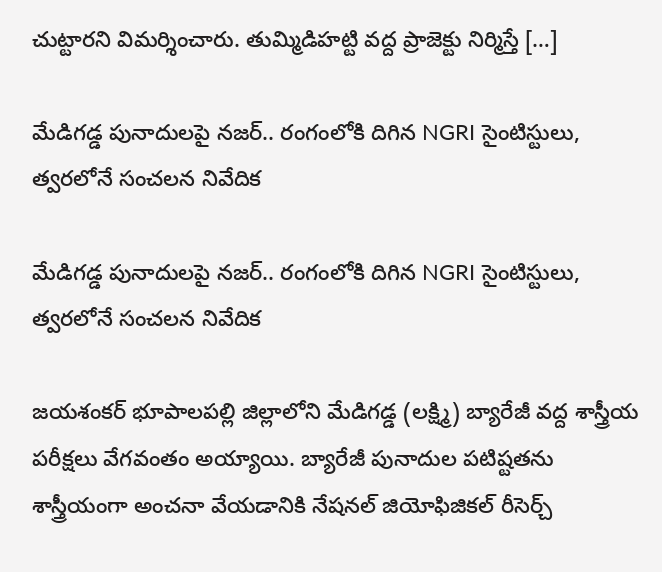చుట్టారని విమర్శించారు. తుమ్మిడిహట్టి వద్ద ప్రాజెక్టు నిర్మిస్తే […]

మేడిగడ్డ పునాదులపై నజర్.. రంగంలోకి దిగిన NGRI సైంటిస్టులు, త్వరలోనే సంచలన నివేదిక

మేడిగడ్డ పునాదులపై నజర్.. రంగంలోకి దిగిన NGRI సైంటిస్టులు, త్వరలోనే సంచలన నివేదిక

జయశంకర్ భూపాలపల్లి జిల్లాలోని మేడిగడ్డ (లక్ష్మి) బ్యారేజీ వద్ద శాస్త్రీయ పరీక్షలు వేగవంతం అయ్యాయి. బ్యారేజీ పునాదుల పటిష్టతను శాస్త్రీయంగా అంచనా వేయడానికి నేషనల్ జియోఫిజికల్ రీసెర్చ్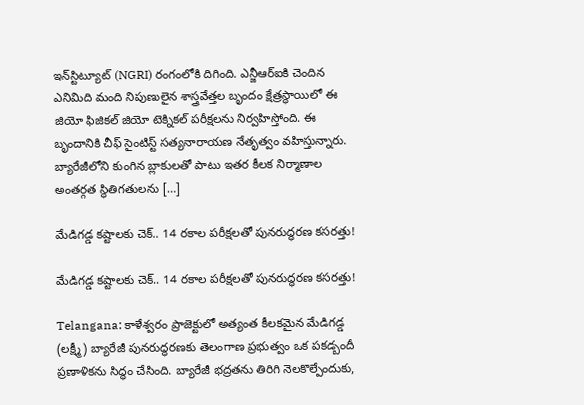ఇన్‌స్టిట్యూట్ (NGRI) రంగంలోకి దిగింది. ఎన్జీఆర్ఐకి చెందిన ఎనిమిది మంది నిపుణులైన శాస్త్రవేత్తల బృందం క్షేత్రస్థాయిలో ఈ జియో ఫిజికల్ జియో టెక్నికల్ పరీక్షలను నిర్వహిస్తోంది. ఈ బృందానికి చీఫ్ సైంటిస్ట్ సత్యనారాయణ నేతృత్వం వహిస్తున్నారు. బ్యారేజీలోని కుంగిన బ్లాకులతో పాటు ఇతర కీలక నిర్మాణాల అంతర్గత స్థితిగతులను […]

మేడిగడ్డ కష్టాలకు చెక్.. 14 రకాల పరీక్షలతో పునరుద్ధరణ కసరత్తు!

మేడిగడ్డ కష్టాలకు చెక్.. 14 రకాల పరీక్షలతో పునరుద్ధరణ కసరత్తు!

Telangana: కాళేశ్వరం ప్రాజెక్టులో అత్యంత కీలకమైన మేడిగడ్డ (లక్ష్మీ) బ్యారేజీ పునరుద్ధరణకు తెలంగాణ ప్రభుత్వం ఒక పకడ్బందీ ప్రణాళికను సిద్ధం చేసింది. బ్యారేజీ భద్రతను తిరిగి నెలకొల్పేందుకు,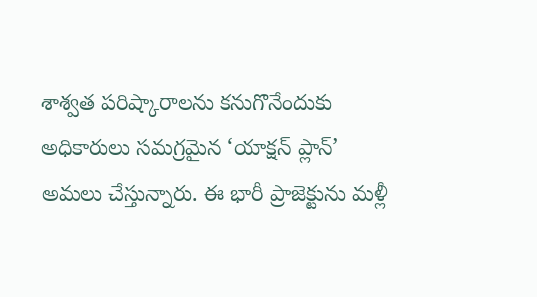శాశ్వత పరిష్కారాలను కనుగొనేందుకు అధికారులు సమగ్రమైన ‘యాక్షన్ ప్లాన్’ అమలు చేస్తున్నారు. ఈ భారీ ప్రాజెక్టును మళ్లీ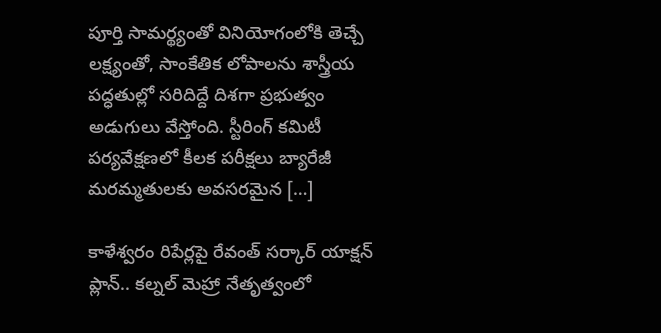పూర్తి సామర్థ్యంతో వినియోగంలోకి తెచ్చే లక్ష్యంతో, సాంకేతిక లోపాలను శాస్త్రీయ పద్ధతుల్లో సరిదిద్దే దిశగా ప్రభుత్వం అడుగులు వేస్తోంది. స్టీరింగ్ కమిటీ పర్యవేక్షణలో కీలక పరీక్షలు బ్యారేజీ మరమ్మతులకు అవసరమైన […]

కాళేశ్వరం రిపేర్లపై రేవంత్ సర్కార్ యాక్షన్ ప్లాన్.. కల్నల్ మెహ్రా నేతృత్వంలో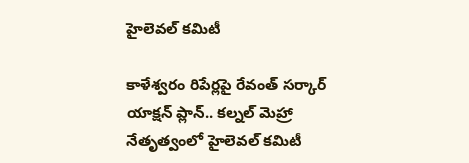హైలెవల్ కమిటీ

కాళేశ్వరం రిపేర్లపై రేవంత్ సర్కార్ యాక్షన్ ప్లాన్.. కల్నల్ మెహ్రా నేతృత్వంలో హైలెవల్ కమిటీ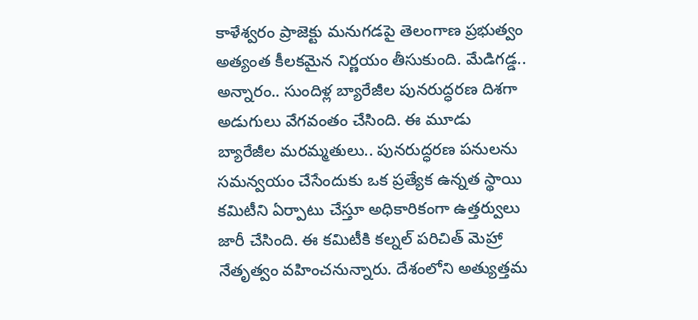కాళేశ్వరం ప్రాజెక్టు మనుగడపై తెలంగాణ ప్రభుత్వం అత్యంత కీలకమైన నిర్ణయం తీసుకుంది. మేడిగడ్డ.. అన్నారం.. సుందిళ్ల బ్యారేజీల పునరుద్ధరణ దిశగా అడుగులు వేగవంతం చేసింది. ఈ మూడు బ్యారేజీల మరమ్మతులు.. పునరుద్ధరణ పనులను సమన్వయం చేసేందుకు ఒక ప్రత్యేక ఉన్నత స్థాయి కమిటీని ఏర్పాటు చేస్తూ అధికారికంగా ఉత్తర్వులు జారీ చేసింది. ఈ కమిటీకి కల్నల్ పరిచిత్ మెహ్రా నేతృత్వం వహించనున్నారు. దేశంలోని అత్యుత్తమ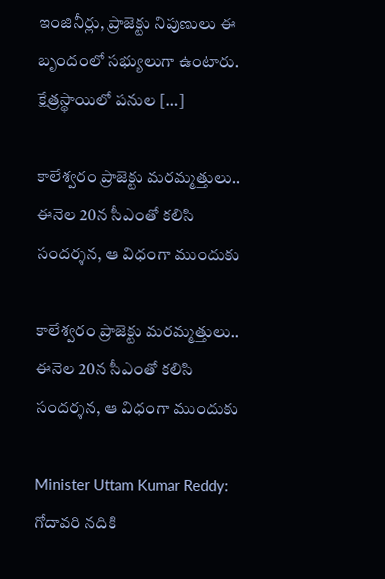ఇంజినీర్లు, ప్రాజెక్టు నిపుణులు ఈ బృందంలో సభ్యులుగా ఉంటారు. క్షేత్రస్థాయిలో పనుల […]

కాలేశ్వరం ప్రాజెక్టు మరమ్మత్తులు.. ఈనెల 20న సీఎంతో కలిసి సందర్శన, ఆ విధంగా ముందుకు

కాలేశ్వరం ప్రాజెక్టు మరమ్మత్తులు.. ఈనెల 20న సీఎంతో కలిసి సందర్శన, ఆ విధంగా ముందుకు

Minister Uttam Kumar Reddy: గోదావరి నదికి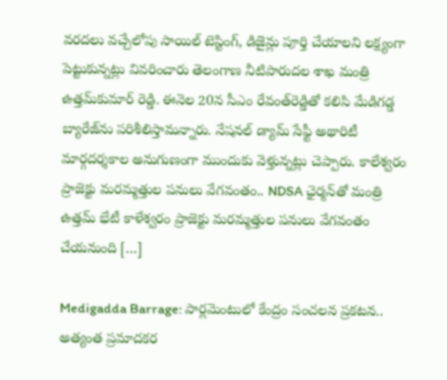వరదలు వచ్చేలోపు సాయిల్ టెస్టింగ్‌, డిజైన్లు పూర్తి చేయాలని లక్ష్యంగా పెట్టుకున్నట్లు వివరించారు తెలంగాణ నీటిపారుదల శాఖ మంత్రి ఉత్తమ్‌కుమార్ రెడ్డి. ఈనెల 20న సీఎం రేవంత్‌రెడ్డితో కలిసి మేడిగడ్డ బ్యారేజ్‌‌ను పరిశీలిస్తామన్నారు. నేషనల్ డ్యామ్ సేఫ్టీ అథారిటీ మార్గదర్శకాల అనుగుణంగా ముందుకు వెళ్తున్నట్లు చెప్పారు. కాలేశ్వరం ప్రాజెక్టు మరమ్మత్తుల పనులు వేగవంతం.. NDSA ఛైర్మన్‌తో మంత్రి ఉత్తమ్ భేటీ కాళేశ్వరం ప్రాజెక్టు మరమ్మత్తుల పనులు వేగవంతం చేయనుంది […]

Medigadda Barrage: పార్లమెంటులో కేంద్రం సంచలన ప్రకటన.. అత్యంత ప్రమాదకర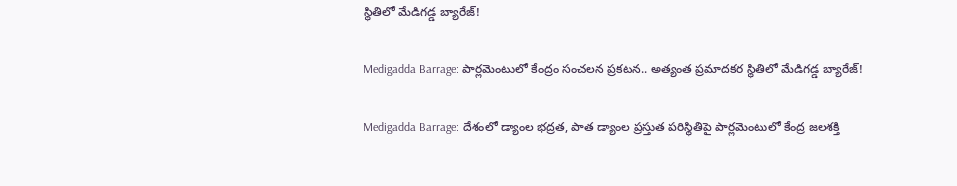స్థితిలో మేడిగడ్డ బ్యారేజ్!

Medigadda Barrage: పార్లమెంటులో కేంద్రం సంచలన ప్రకటన.. అత్యంత ప్రమాదకర స్థితిలో మేడిగడ్డ బ్యారేజ్!

Medigadda Barrage: దేశంలో డ్యాంల భద్రత, పాత డ్యాంల ప్రస్తుత పరిస్థితిపై పార్లమెంటులో కేంద్ర జలశక్తి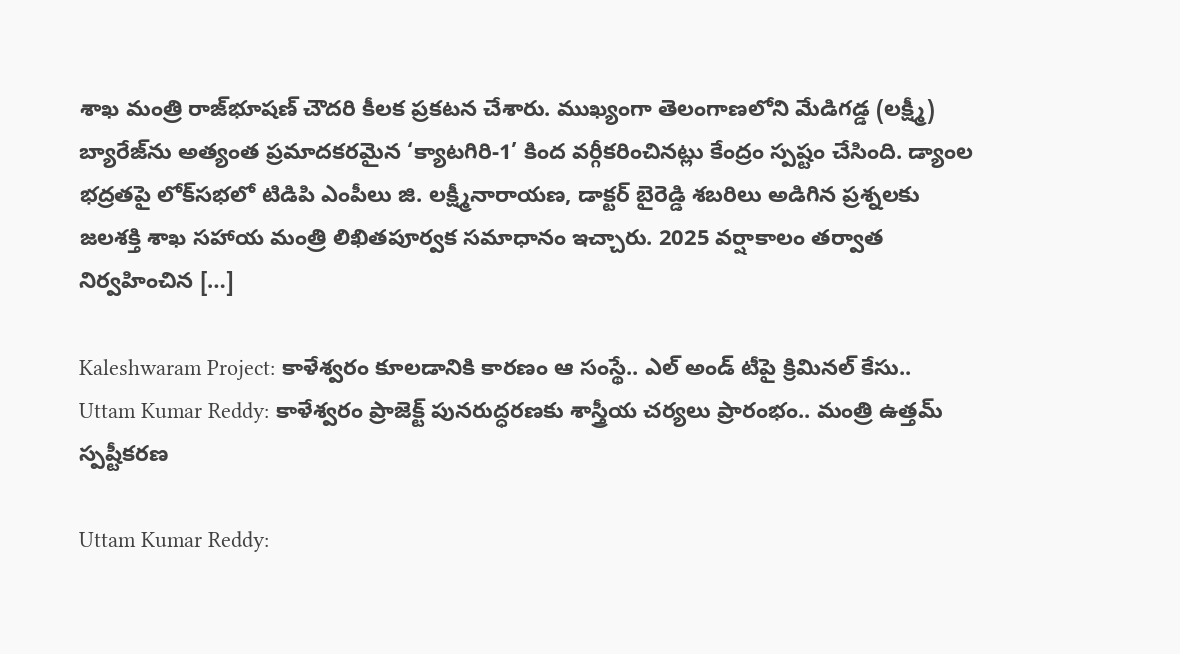శాఖ మంత్రి రాజ్‌భూషణ్ చౌదరి కీల‌క ప్ర‌క‌ట‌న చేశారు. ముఖ్యంగా తెలంగాణలోని మేడిగడ్డ (లక్ష్మీ) బ్యారేజ్‌ను అత్యంత ప్రమాదకరమైన ‘క్యాటగిరి-1’ కింద వర్గీకరించినట్లు కేంద్రం స్పష్టం చేసింది. డ్యాంల భద్రతపై లోక్‌సభలో టిడిపి ఎంపీలు జి. లక్ష్మీనారాయణ, డాక్టర్ బైరెడ్డి శబరిలు అడిగిన ప్రశ్నలకు జలశక్తి శాఖ సహాయ మంత్రి లిఖితపూర్వక సమాధానం ఇచ్చారు. 2025 వర్షాకాలం తర్వాత నిర్వహించిన […]

Kaleshwaram Project: కాళేశ్వరం కూలడానికి కారణం ఆ సంస్థే.. ఎల్ అండ్ టీపై క్రిమినల్ కేసు..
Uttam Kumar Reddy: కాళేశ్వరం ప్రాజెక్ట్‌ పునరుద్ధరణకు శాస్త్రీయ చర్యలు ప్రారంభం.. మంత్రి ఉత్తమ్ స్పష్టీకరణ

Uttam Kumar Reddy: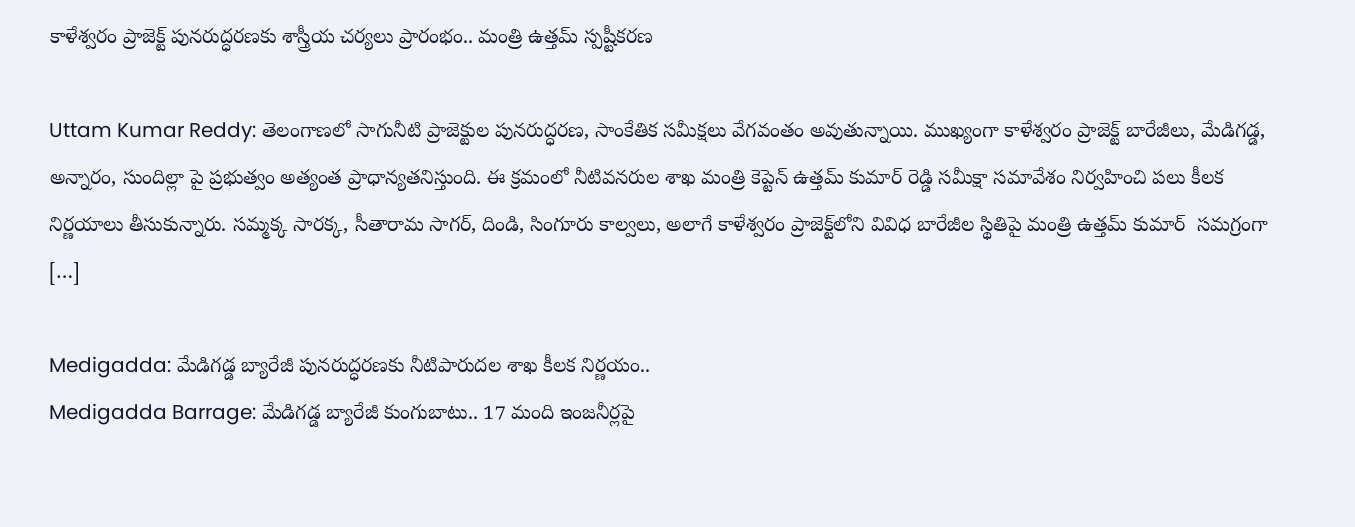కాళేశ్వరం ప్రాజెక్ట్‌ పునరుద్ధరణకు శాస్త్రీయ చర్యలు ప్రారంభం.. మంత్రి ఉత్తమ్ స్పష్టీకరణ

Uttam Kumar Reddy: తెలంగాణలో సాగునీటి ప్రాజెక్టుల పునరుద్ధరణ, సాంకేతిక సమీక్షలు వేగవంతం అవుతున్నాయి. ముఖ్యంగా కాళేశ్వరం ప్రాజెక్ట్‌ బారేజీలు, మేడిగడ్డ, అన్నారం, సుందిల్లా పై ప్రభుత్వం అత్యంత ప్రాధాన్యతనిస్తుంది. ఈ క్రమంలో నీటివనరుల శాఖ మంత్రి కెప్టెన్‌ ఉత్తమ్ కుమార్ రెడ్డి సమీక్షా సమావేశం నిర్వహించి పలు కీలక నిర్ణయాలు తీసుకున్నారు. సమ్మక్క సారక్క, సీతారామ సాగర్‌, దిండి, సింగూరు కాల్వలు, అలాగే కాళేశ్వరం ప్రాజెక్ట్‌లోని వివిధ బారేజీల స్థితిపై మంత్రి ఉత్తమ్ కుమార్  సమగ్రంగా […]

Medigadda: మేడిగడ్డ బ్యారేజీ పునరుద్ధరణకు నీటిపారుదల శాఖ కీలక నిర్ణయం..
Medigadda Barrage: మేడిగడ్డ బ్యారేజీ కుంగుబాటు.. 17 మంది ఇంజనీర్లపై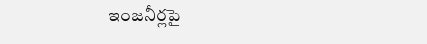ఇంజనీర్లపై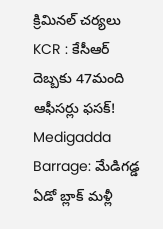క్రిమినల్ చర్యలు
KCR : కేసీఆర్ దెబ్బకు 47మంది ఆఫీసర్లు ఫసక్!
Medigadda Barrage: మేడిగడ్డ ఏడో బ్లాక్ మళ్లీ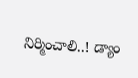నిర్మించాలి..! డ్యాం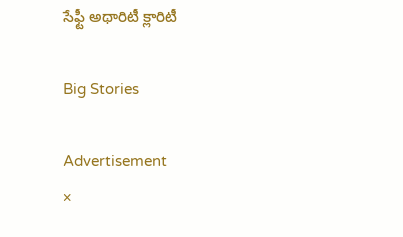సేఫ్టీ అథారిటీ క్లారిటీ

Big Stories

Advertisement
×